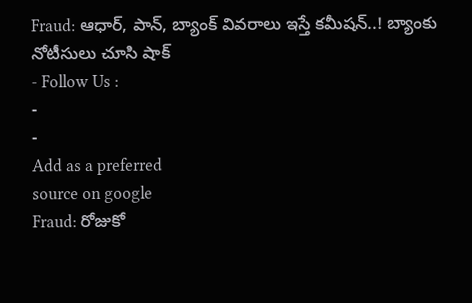Fraud: ఆధార్, పాన్, బ్యాంక్ వివరాలు ఇస్తే కమీషన్..! బ్యాంకు నోటీసులు చూసి షాక్
- Follow Us :
-
-
Add as a preferred
source on google
Fraud: రోజుకో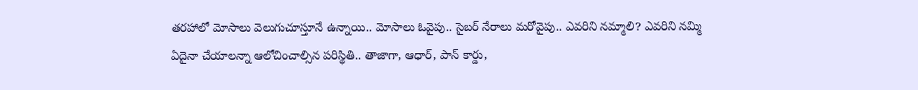తరహాలో మోసాలు వెలుగుచూస్తూనే ఉన్నాయి.. మోసాలు ఓవైపు.. సైబర్ నేరాలు మరోవైపు.. ఎవరిని నమ్మాలి? ఎవరిని నమ్మి ఏదైనా చేయాలన్నా ఆలోచించాల్సిన పరిస్థితి.. తాజాగా, ఆధార్, పాన్ కార్డు,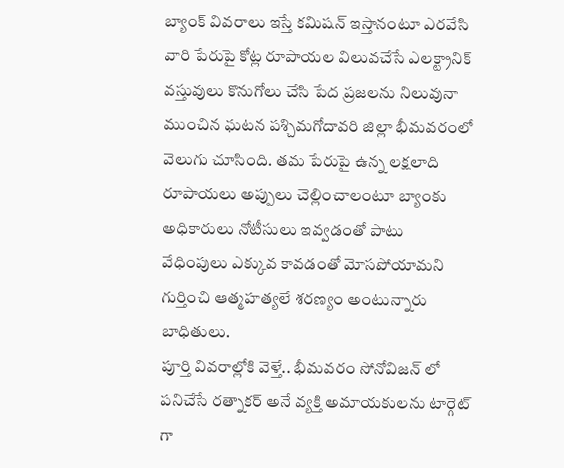బ్యాంక్ వివరాలు ఇస్తే కమిషన్ ఇస్తానంటూ ఎరవేసి వారి పేరుపై కోట్ల రూపాయల విలువచేసే ఎలక్ట్రానిక్ వస్తువులు కొనుగోలు చేసి పేద ప్రజలను నిలువునా ముంచిన ఘటన పశ్చిమగోదావరి జిల్లా భీమవరంలో వెలుగు చూసింది. తమ పేరుపై ఉన్న లక్షలాది రూపాయలు అప్పులు చెల్లించాలంటూ బ్యాంకు అధికారులు నోటీసులు ఇవ్వడంతో పాటు వేధింపులు ఎక్కువ కావడంతో మోసపోయామని గుర్తించి ఆత్మహత్యలే శరణ్యం అంటున్నారు బాధితులు.
పూర్తి వివరాల్లోకి వెళ్తే.. భీమవరం సోనోవిజన్ లో పనిచేసే రత్నాకర్ అనే వ్యక్తి అమాయకులను టార్గెట్ గా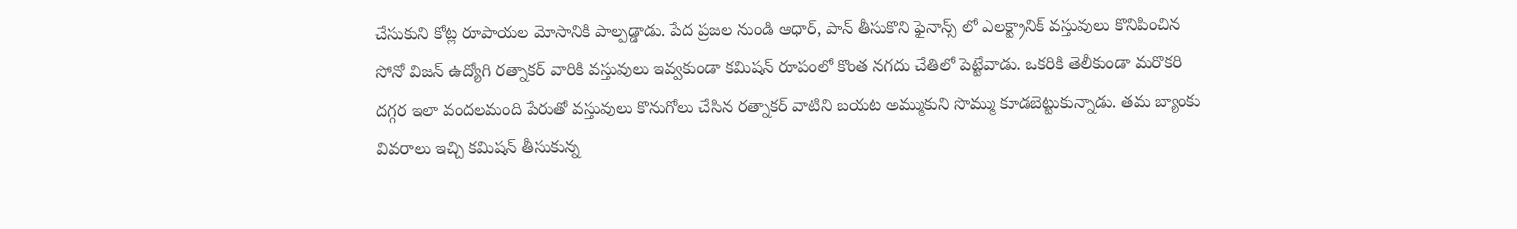చేసుకుని కోట్ల రూపాయల మోసానికి పాల్పడ్డాడు. పేద ప్రజల నుండి ఆధార్, పాన్ తీసుకొని ఫైనాన్స్ లో ఎలక్ట్రానిక్ వస్తువులు కొనిపించిన సోనో విజన్ ఉద్యోగి రత్నాకర్ వారికి వస్తువులు ఇవ్వకుండా కమిషన్ రూపంలో కొంత నగదు చేతిలో పెట్టేవాడు. ఒకరికి తెలీకుండా మరొకరి దగ్గర ఇలా వందలమంది పేరుతో వస్తువులు కొనుగోలు చేసిన రత్నాకర్ వాటిని బయట అమ్ముకుని సొమ్ము కూడబెట్టుకున్నాడు. తమ బ్యాంకు వివరాలు ఇచ్చి కమిషన్ తీసుకున్న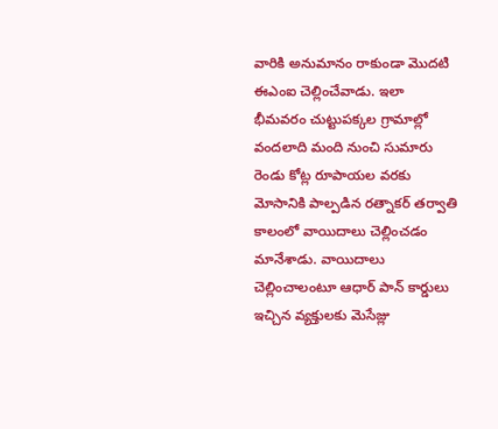వారికి అనుమానం రాకుండా మొదటి ఈఎంఐ చెల్లించేవాడు. ఇలా భీమవరం చుట్టుపక్కల గ్రామాల్లో వందలాది మంది నుంచి సుమారు రెండు కోట్ల రూపాయల వరకు మోసానికి పాల్పడిన రత్నాకర్ తర్వాతి కాలంలో వాయిదాలు చెల్లించడం మానేశాడు. వాయిదాలు చెల్లించాలంటూ ఆధార్ పాన్ కార్డులు ఇచ్చిన వ్యక్తులకు మెసేజ్లు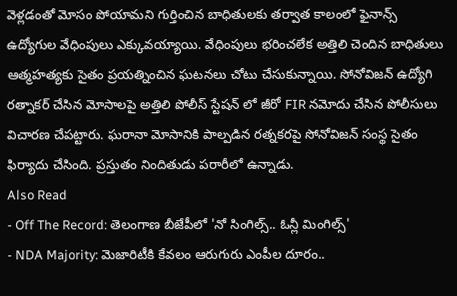వెళ్లడంతో మోసం పోయామని గుర్తించిన బాధితులకు తర్వాత కాలంలో ఫైనాన్స్ ఉద్యోగుల వేధింపులు ఎక్కువయ్యాయి. వేధింపులు భరించలేక అత్తిలి చెందిన బాధితులు ఆత్మహత్యకు సైతం ప్రయత్నించిన ఘటనలు చోటు చేసుకున్నాయి. సోనోవిజన్ ఉద్యోగి రత్నాకర్ చేసిన మోసాలపై అత్తిలి పోలీస్ స్టేషన్ లో జీరో FIR నమోదు చేసిన పోలీసులు విచారణ చేపట్టారు. ఘరానా మోసానికి పాల్పడిన రత్నకరపై సోనోవిజన్ సంస్థ సైతం ఫిర్యాదు చేసింది. ప్రస్తుతం నిందితుడు పరారీలో ఉన్నాడు.
Also Read
- Off The Record: తెలంగాణ బీజేపీలో 'నో సింగిల్స్.. ఓన్లీ మింగిల్స్'
- NDA Majority: మెజారిటీకి కేవలం ఆరుగురు ఎంపీల దూరం..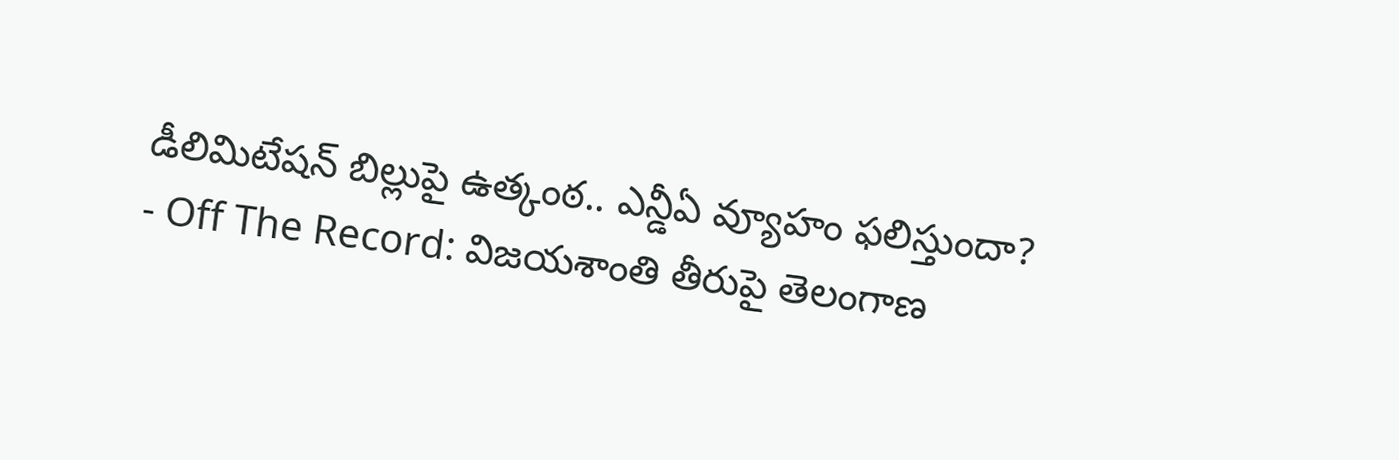డీలిమిటేషన్ బిల్లుపై ఉత్కంఠ.. ఎన్డీఏ వ్యూహం ఫలిస్తుందా?
- Off The Record: విజయశాంతి తీరుపై తెలంగాణ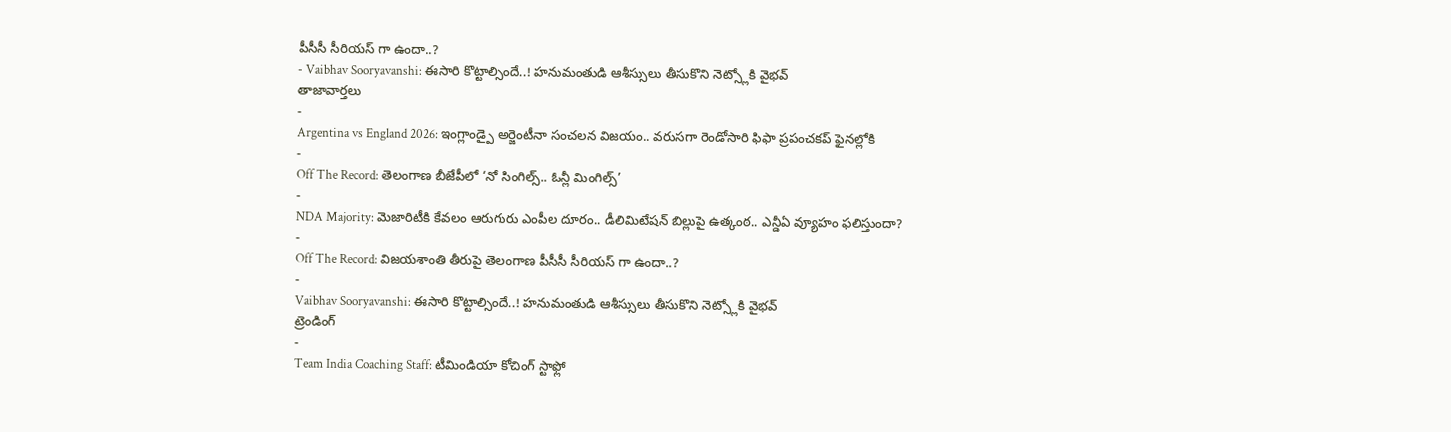పీసీసీ సీరియస్ గా ఉందా..?
- Vaibhav Sooryavanshi: ఈసారి కొట్టాల్సిందే..! హనుమంతుడి ఆశీస్సులు తీసుకొని నెట్స్లోకి వైభవ్
తాజావార్తలు
-
Argentina vs England 2026: ఇంగ్లాండ్పై అర్జెంటీనా సంచలన విజయం.. వరుసగా రెండోసారి ఫిఫా ప్రపంచకప్ ఫైనల్లోకి
-
Off The Record: తెలంగాణ బీజేపీలో ‘నో సింగిల్స్.. ఓన్లీ మింగిల్స్’
-
NDA Majority: మెజారిటీకి కేవలం ఆరుగురు ఎంపీల దూరం.. డీలిమిటేషన్ బిల్లుపై ఉత్కంఠ.. ఎన్డీఏ వ్యూహం ఫలిస్తుందా?
-
Off The Record: విజయశాంతి తీరుపై తెలంగాణ పీసీసీ సీరియస్ గా ఉందా..?
-
Vaibhav Sooryavanshi: ఈసారి కొట్టాల్సిందే..! హనుమంతుడి ఆశీస్సులు తీసుకొని నెట్స్లోకి వైభవ్
ట్రెండింగ్
-
Team India Coaching Staff: టీమిండియా కోచింగ్ స్టాఫ్లో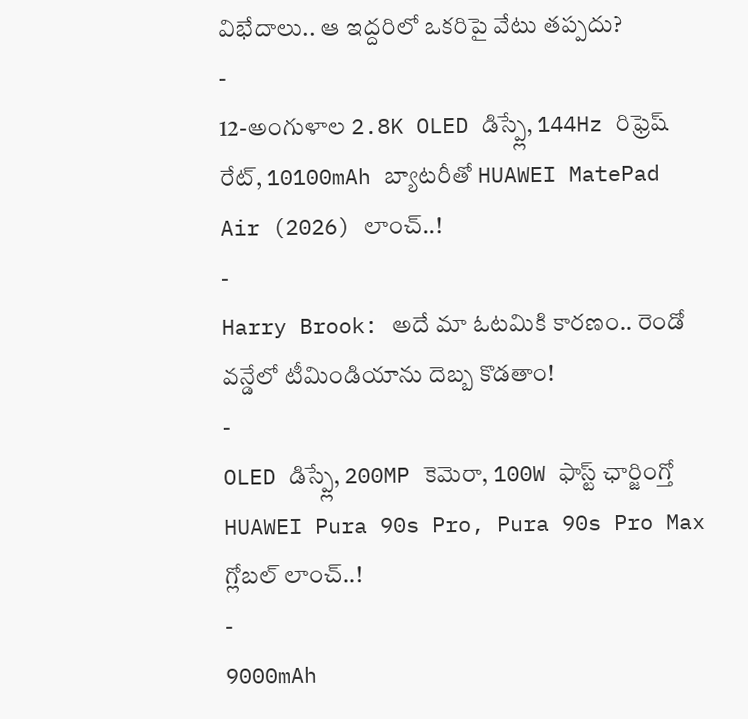విభేదాలు.. ఆ ఇద్దరిలో ఒకరిపై వేటు తప్పదు?
-
12-అంగుళాల 2.8K OLED డిస్ప్లే, 144Hz రిఫ్రెష్ రేట్, 10100mAh బ్యాటరీతో HUAWEI MatePad Air (2026) లాంచ్..!
-
Harry Brook: అదే మా ఓటమికి కారణం.. రెండో వన్డేలో టీమిండియాను దెబ్బ కొడతాం!
-
OLED డిస్ప్లే, 200MP కెమెరా, 100W ఫాస్ట్ ఛార్జింగ్తో HUAWEI Pura 90s Pro, Pura 90s Pro Max గ్లోబల్ లాంచ్..!
-
9000mAh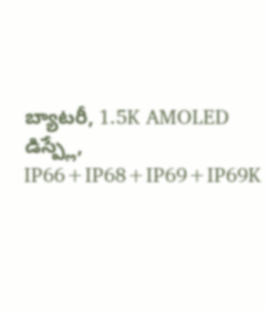బ్యాటరీ, 1.5K AMOLED డిస్ప్లే, IP66+IP68+IP69+IP69K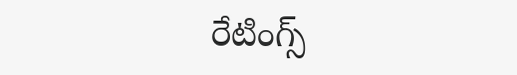రేటింగ్స్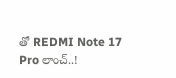తో REDMI Note 17 Pro లాంచ్..!